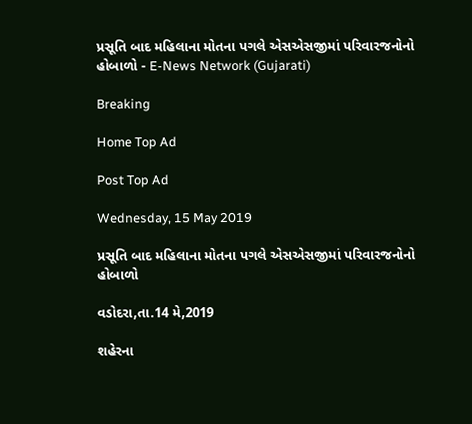પ્રસૂતિ બાદ મહિલાના મોતના પગલે એસએસજીમાં પરિવારજનોનો હોબાળો - E-News Network (Gujarati)

Breaking

Home Top Ad

Post Top Ad

Wednesday, 15 May 2019

પ્રસૂતિ બાદ મહિલાના મોતના પગલે એસએસજીમાં પરિવારજનોનો હોબાળો

વડોદરા,તા.14 મે,2019

શહેરના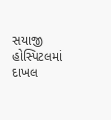સયાજી હોસ્પિટલમાં દાખલ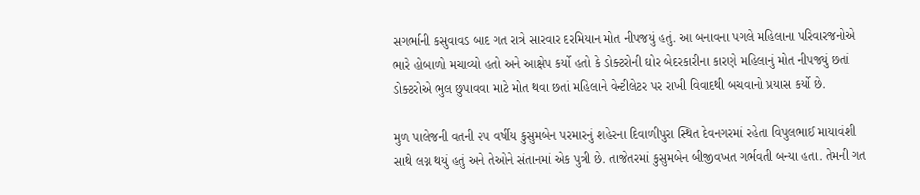સગર્ભાની કસુવાવડ બાદ ગત રાત્રે સારવાર દરમિયાન મોત નીપજયું હતું. આ બનાવના પગલે મહિલાના પરિવારજનોએ ભારે હોબાળો મચાવ્યો હતો અને આક્ષેપ કર્યો હતો કે ડોક્ટરોની ઘોર બેદરકારીના કારણે મહિલાનું મોત નીપજ્યું છતાં ડોક્ટરોએ ભુલ છુપાવવા માટે મોત થવા છતાં મહિલાને વેન્ટીલેટર પર રાખી વિવાદથી બચવાનો પ્રયાસ કર્યો છે.

મુળ પાલેજની વતની ૨૫ વર્ષીય કુસુમબેન પરમારનું શહેરના દિવાળીપુરા સ્થિત દેવનગરમાં રહેતા વિપુલભાઈ માયાવંશી સાથે લગ્ન થયું હતું અને તેઓને સંતાનમાં એક પુત્રી છે. તાજેતરમાં કુસુમબેન બીજીવખત ગર્ભવતી બન્યા હતા. તેમની ગત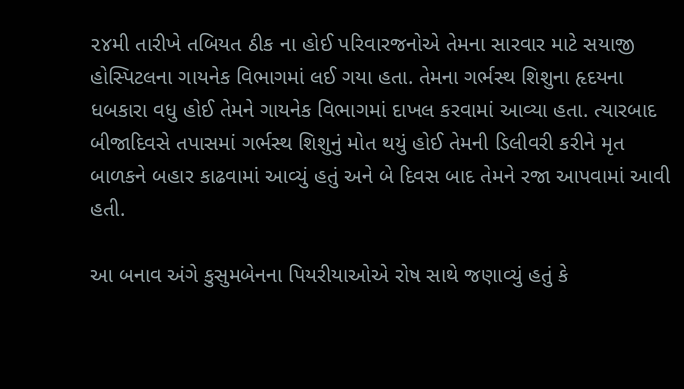૨૪મી તારીખે તબિયત ઠીક ના હોઈ પરિવારજનોએ તેમના સારવાર માટે સયાજી હોસ્પિટલના ગાયનેક વિભાગમાં લઈ ગયા હતા. તેમના ગર્ભસ્થ શિશુના હૃદયના ધબકારા વધુ હોઈ તેમને ગાયનેક વિભાગમાં દાખલ કરવામાં આવ્યા હતા. ત્યારબાદ બીજાદિવસે તપાસમાં ગર્ભસ્થ શિશુનું મોત થયું હોઈ તેમની ડિલીવરી કરીને મૃત બાળકને બહાર કાઢવામાં આવ્યું હતું અને બે દિવસ બાદ તેમને રજા આપવામાં આવી હતી.

આ બનાવ અંગે કુસુમબેનના પિયરીયાઓએ રોષ સાથે જણાવ્યું હતું કે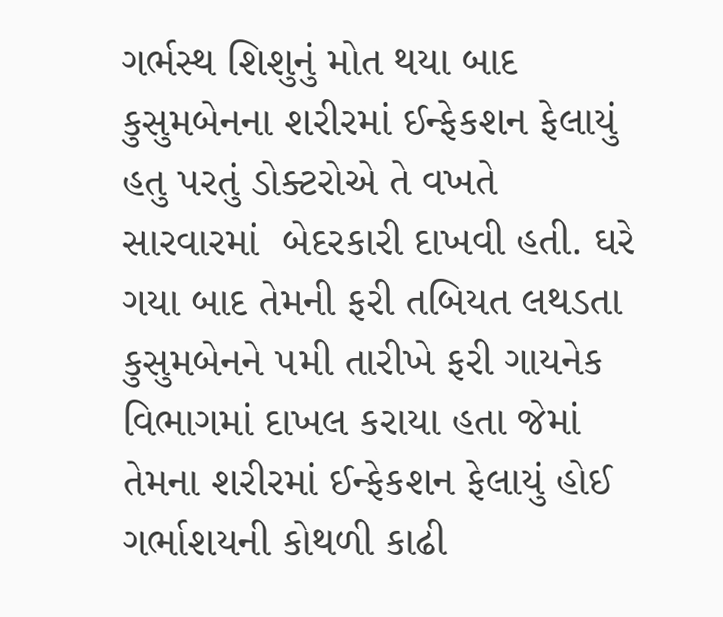ગર્ભસ્થ શિશુનું મોત થયા બાદ કુસુમબેનના શરીરમાં ઈન્ફેકશન ફેલાયું હતુ પરતું ડોક્ટરોએ તે વખતે સારવારમાં  બેદરકારી દાખવી હતી. ઘરે ગયા બાદ તેમની ફરી તબિયત લથડતા કુસુમબેનને ૫મી તારીખે ફરી ગાયનેક વિભાગમાં દાખલ કરાયા હતા જેમાં તેમના શરીરમાં ઈન્ફેકશન ફેલાયું હોઈ ગર્ભાશયની કોથળી કાઢી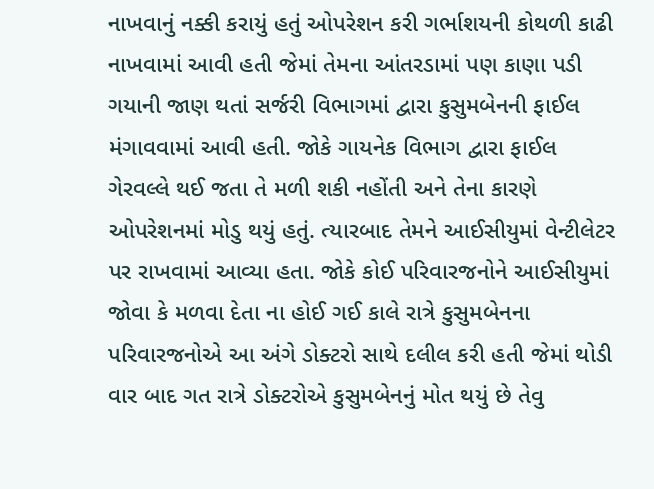નાખવાનું નક્કી કરાયું હતું ઓપરેશન કરી ગર્ભાશયની કોથળી કાઢી નાખવામાં આવી હતી જેમાં તેમના આંતરડામાં પણ કાણા પડી ગયાની જાણ થતાં સર્જરી વિભાગમાં દ્વારા કુસુમબેનની ફાઈલ મંગાવવામાં આવી હતી. જોકે ગાયનેક વિભાગ દ્વારા ફાઈલ ગેરવલ્લે થઈ જતા તે મળી શકી નહોંતી અને તેના કારણે ઓપરેશનમાં મોડુ થયું હતું. ત્યારબાદ તેમને આઈસીયુમાં વેન્ટીલેટર પર રાખવામાં આવ્યા હતા. જોકે કોઈ પરિવારજનોને આઈસીયુમાં જોવા કે મળવા દેતા ના હોઈ ગઈ કાલે રાત્રે કુસુમબેનના પરિવારજનોએ આ અંગે ડોક્ટરો સાથે દલીલ કરી હતી જેમાં થોડી વાર બાદ ગત રાત્રે ડોક્ટરોએ કુસુમબેનનું મોત થયું છે તેવુ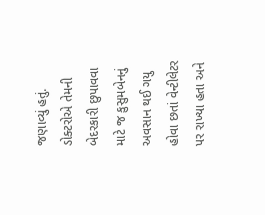જણાવ્યું હતું. ડોક્ટરોએ તેમની બેદરકારી છુપાવવા માટે જ કુસુમબેનનું અવસાન થઈ ગયુ હોવા છતાં વેન્ટીલેટર પર રાખ્યા હતા અને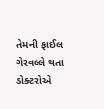તેમની ફાઈલ ગેરવલ્લે થતા ડોક્ટરોએ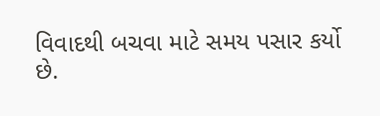વિવાદથી બચવા માટે સમય પસાર કર્યો છે.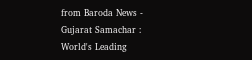from Baroda News - Gujarat Samachar : World's Leading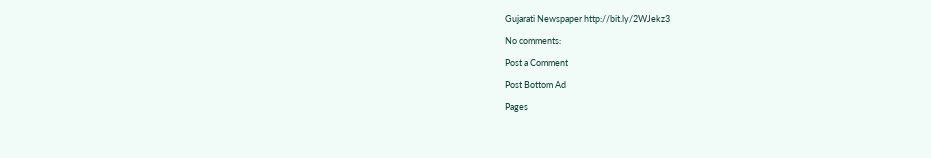Gujarati Newspaper http://bit.ly/2WJekz3

No comments:

Post a Comment

Post Bottom Ad

Pages